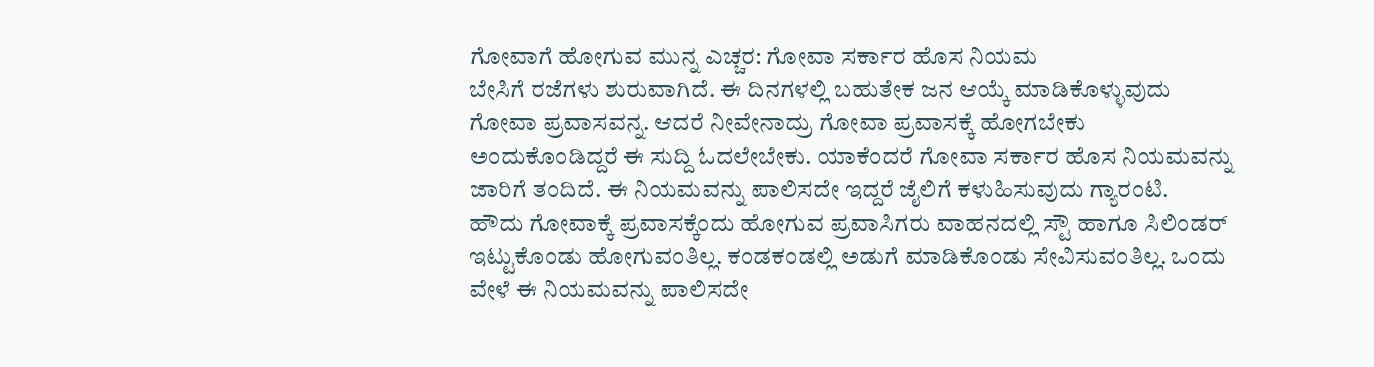ಗೋವಾಗೆ ಹೋಗುವ ಮುನ್ನ ಎಚ್ಚರ: ಗೋವಾ ಸರ್ಕಾರ ಹೊಸ ನಿಯಮ
ಬೇಸಿಗೆ ರಜೆಗಳು ಶುರುವಾಗಿದೆ. ಈ ದಿನಗಳಲ್ಲಿ ಬಹುತೇಕ ಜನ ಆಯ್ಕೆ ಮಾಡಿಕೊಳ್ಳುವುದು ಗೋವಾ ಪ್ರವಾಸವನ್ನ. ಆದರೆ ನೀವೇನಾದ್ರು ಗೋವಾ ಪ್ರವಾಸಕ್ಕೆ ಹೋಗಬೇಕು ಅಂದುಕೊಂಡಿದ್ದರೆ ಈ ಸುದ್ದಿ ಓದಲೇಬೇಕು. ಯಾಕೆಂದರೆ ಗೋವಾ ಸರ್ಕಾರ ಹೊಸ ನಿಯಮವನ್ನು ಜಾರಿಗೆ ತಂದಿದೆ. ಈ ನಿಯಮವನ್ನು ಪಾಲಿಸದೇ ಇದ್ದರೆ ಜೈಲಿಗೆ ಕಳುಹಿಸುವುದು ಗ್ಯಾರಂಟಿ.
ಹೌದು ಗೋವಾಕ್ಕೆ ಪ್ರವಾಸಕ್ಕೆಂದು ಹೋಗುವ ಪ್ರವಾಸಿಗರು ವಾಹನದಲ್ಲಿ ಸ್ಟೌ ಹಾಗೂ ಸಿಲಿಂಡರ್ ಇಟ್ಟುಕೊಂಡು ಹೋಗುವಂತಿಲ್ಲ. ಕಂಡಕಂಡಲ್ಲಿ ಅಡುಗೆ ಮಾಡಿಕೊಂಡು ಸೇವಿಸುವಂತಿಲ್ಲ. ಒಂದು ವೇಳೆ ಈ ನಿಯಮವನ್ನು ಪಾಲಿಸದೇ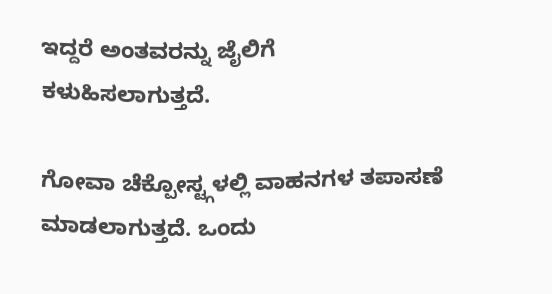ಇದ್ದರೆ ಅಂತವರನ್ನು ಜೈಲಿಗೆ ಕಳುಹಿಸಲಾಗುತ್ತದೆ.

ಗೋವಾ ಚೆಕ್ಪೋಸ್ಟ್ಗಳಲ್ಲಿ ವಾಹನಗಳ ತಪಾಸಣೆ ಮಾಡಲಾಗುತ್ತದೆ. ಒಂದು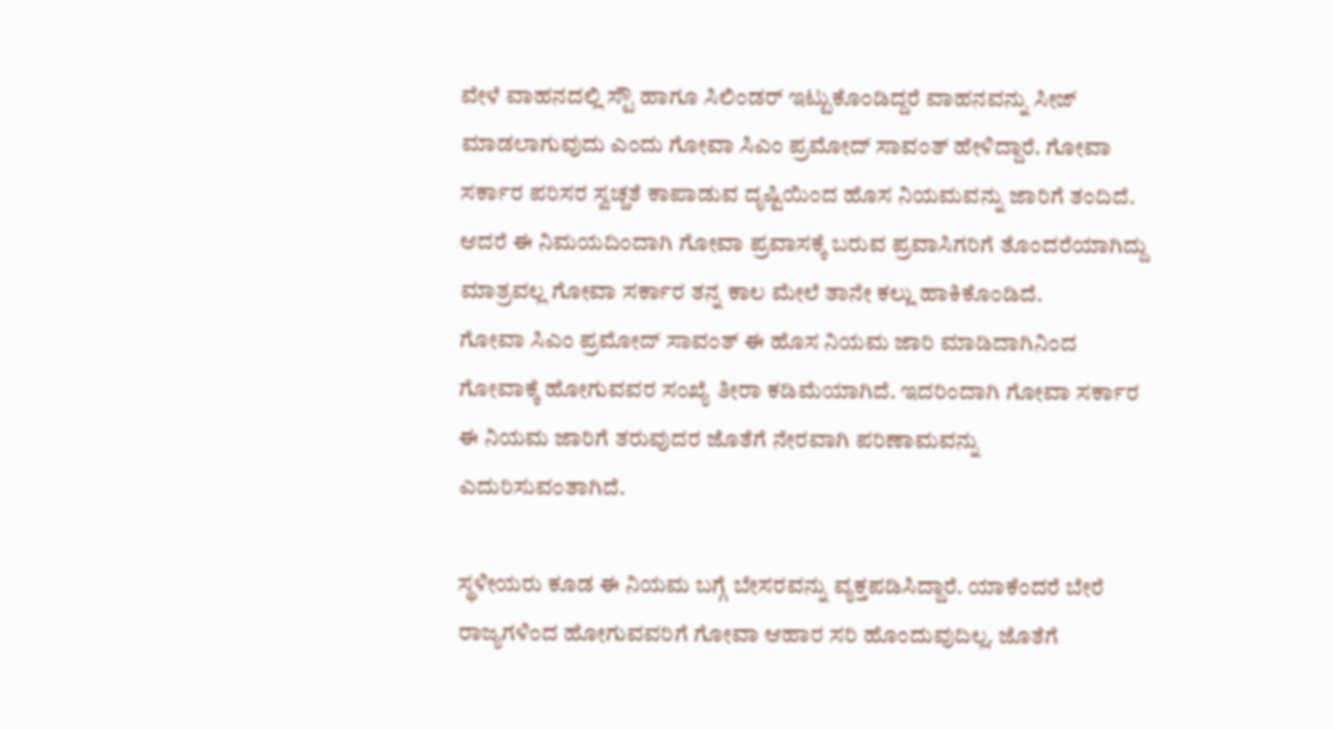ವೇಳೆ ವಾಹನದಲ್ಲಿ ಸ್ಟೌ ಹಾಗೂ ಸಿಲಿಂಡರ್ ಇಟ್ಟುಕೊಂಡಿದ್ದರೆ ವಾಹನವನ್ನು ಸೀಜ್ ಮಾಡಲಾಗುವುದು ಎಂದು ಗೋವಾ ಸಿಎಂ ಪ್ರಮೋದ್ ಸಾವಂತ್ ಹೇಳಿದ್ದಾರೆ. ಗೋವಾ ಸರ್ಕಾರ ಪರಿಸರ ಸ್ವಚ್ಚತೆ ಕಾಪಾಡುವ ದೃಷ್ಟಿಯಿಂದ ಹೊಸ ನಿಯಮವನ್ನು ಜಾರಿಗೆ ತಂದಿದೆ. ಆದರೆ ಈ ನಿಮಯದಿಂದಾಗಿ ಗೋವಾ ಪ್ರವಾಸಕ್ಕೆ ಬರುವ ಪ್ರವಾಸಿಗರಿಗೆ ತೊಂದರೆಯಾಗಿದ್ದು ಮಾತ್ರವಲ್ಲ ಗೋವಾ ಸರ್ಕಾರ ತನ್ನ ಕಾಲ ಮೇಲೆ ತಾನೇ ಕಲ್ಲು ಹಾಕಿಕೊಂಡಿದೆ.
ಗೋವಾ ಸಿಎಂ ಪ್ರಮೋದ್ ಸಾವಂತ್ ಈ ಹೊಸ ನಿಯಮ ಜಾರಿ ಮಾಡಿದಾಗಿನಿಂದ ಗೋವಾಕ್ಕೆ ಹೋಗುವವರ ಸಂಖ್ಯೆ ತೀರಾ ಕಡಿಮೆಯಾಗಿದೆ. ಇದರಿಂದಾಗಿ ಗೋವಾ ಸರ್ಕಾರ ಈ ನಿಯಮ ಜಾರಿಗೆ ತರುವುದರ ಜೊತೆಗೆ ನೇರವಾಗಿ ಪರಿಣಾಮವನ್ನು ಎದುರಿಸುವಂತಾಗಿದೆ.

ಸ್ಥಳೀಯರು ಕೂಡ ಈ ನಿಯಮ ಬಗ್ಗೆ ಬೇಸರವನ್ನು ವ್ಯಕ್ತಪಡಿಸಿದ್ದಾರೆ. ಯಾಕೆಂದರೆ ಬೇರೆ ರಾಜ್ಯಗಳಿಂದ ಹೋಗುವವರಿಗೆ ಗೋವಾ ಆಹಾರ ಸರಿ ಹೊಂದುವುದಿಲ್ಲ. ಜೊತೆಗೆ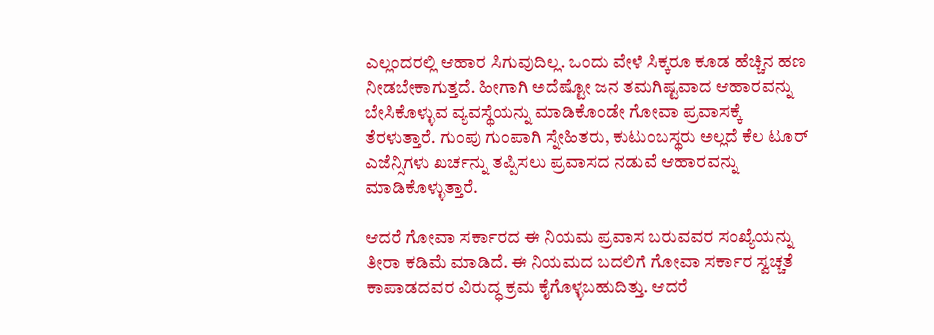ಎಲ್ಲಂದರಲ್ಲಿ ಆಹಾರ ಸಿಗುವುದಿಲ್ಲ. ಒಂದು ವೇಳೆ ಸಿಕ್ಕರೂ ಕೂಡ ಹೆಚ್ಚಿನ ಹಣ ನೀಡಬೇಕಾಗುತ್ತದೆ. ಹೀಗಾಗಿ ಅದೆಷ್ಟೋ ಜನ ತಮಗಿಷ್ಟವಾದ ಆಹಾರವನ್ನು ಬೇಸಿಕೊಳ್ಳುವ ವ್ಯವಸ್ಥೆಯನ್ನು ಮಾಡಿಕೊಂಡೇ ಗೋವಾ ಪ್ರವಾಸಕ್ಕೆ ತೆರಳುತ್ತಾರೆ. ಗುಂಪು ಗುಂಪಾಗಿ ಸ್ನೇಹಿತರು, ಕುಟುಂಬಸ್ಥರು ಅಲ್ಲದೆ ಕೆಲ ಟೂರ್ ಎಜೆನ್ಸಿಗಳು ಖರ್ಚನ್ನು ತಪ್ಪಿಸಲು ಪ್ರವಾಸದ ನಡುವೆ ಆಹಾರವನ್ನು ಮಾಡಿಕೊಳ್ಳುತ್ತಾರೆ.

ಆದರೆ ಗೋವಾ ಸರ್ಕಾರದ ಈ ನಿಯಮ ಪ್ರವಾಸ ಬರುವವರ ಸಂಖ್ಯೆಯನ್ನು ತೀರಾ ಕಡಿಮೆ ಮಾಡಿದೆ. ಈ ನಿಯಮದ ಬದಲಿಗೆ ಗೋವಾ ಸರ್ಕಾರ ಸ್ವಚ್ಚತೆ ಕಾಪಾಡದವರ ವಿರುದ್ಧ ಕ್ರಮ ಕೈಗೊಳ್ಳಬಹುದಿತ್ತು. ಆದರೆ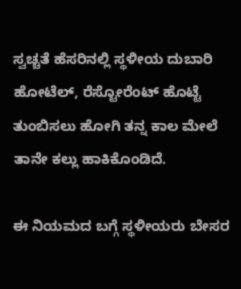ಸ್ವಚ್ಚತೆ ಹೆಸರಿನಲ್ಲಿ ಸ್ಥಳೀಯ ದುಬಾರಿ ಹೋಟೆಲ್, ರೆಸ್ಟೋರೆಂಟ್ ಹೊಟ್ಟೆ ತುಂಬಿಸಲು ಹೋಗಿ ತನ್ನ ಕಾಲ ಮೇಲೆ ತಾನೇ ಕಲ್ಲು ಹಾಕಿಕೊಂಡಿದೆ.

ಈ ನಿಯಮದ ಬಗ್ಗೆ ಸ್ಥಳೀಯರು ಬೇಸರ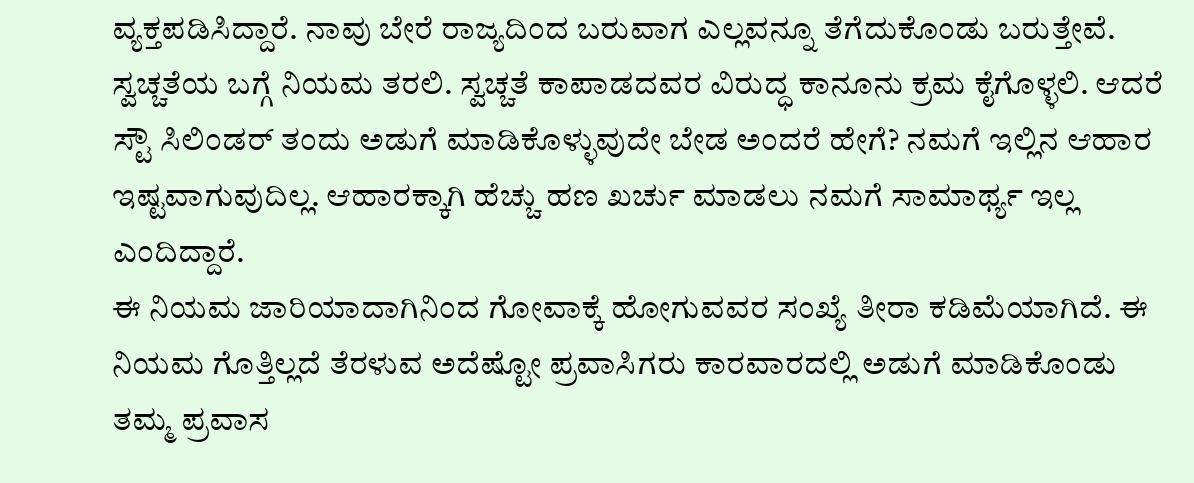ವ್ಯಕ್ತಪಡಿಸಿದ್ದಾರೆ. ನಾವು ಬೇರೆ ರಾಜ್ಯದಿಂದ ಬರುವಾಗ ಎಲ್ಲವನ್ನೂ ತೆಗೆದುಕೊಂಡು ಬರುತ್ತೇವೆ. ಸ್ವಚ್ಚತೆಯ ಬಗ್ಗೆ ನಿಯಮ ತರಲಿ. ಸ್ವಚ್ಚತೆ ಕಾಪಾಡದವರ ವಿರುದ್ಧ ಕಾನೂನು ಕ್ರಮ ಕೈಗೊಳ್ಳಲಿ. ಆದರೆ ಸ್ಟೌ ಸಿಲಿಂಡರ್ ತಂದು ಅಡುಗೆ ಮಾಡಿಕೊಳ್ಳುವುದೇ ಬೇಡ ಅಂದರೆ ಹೇಗೆ? ನಮಗೆ ಇಲ್ಲಿನ ಆಹಾರ ಇಷ್ಟವಾಗುವುದಿಲ್ಲ. ಆಹಾರಕ್ಕಾಗಿ ಹೆಚ್ಚು ಹಣ ಖರ್ಚು ಮಾಡಲು ನಮಗೆ ಸಾಮಾರ್ಥ್ಯ ಇಲ್ಲ ಎಂದಿದ್ದಾರೆ.
ಈ ನಿಯಮ ಜಾರಿಯಾದಾಗಿನಿಂದ ಗೋವಾಕ್ಕೆ ಹೋಗುವವರ ಸಂಖ್ಯೆ ತೀರಾ ಕಡಿಮೆಯಾಗಿದೆ. ಈ ನಿಯಮ ಗೊತ್ತಿಲ್ಲದೆ ತೆರಳುವ ಅದೆಷ್ಟೋ ಪ್ರವಾಸಿಗರು ಕಾರವಾರದಲ್ಲಿ ಅಡುಗೆ ಮಾಡಿಕೊಂಡು ತಮ್ಮ ಪ್ರವಾಸ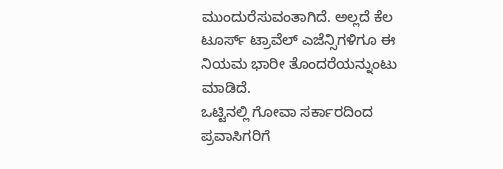ಮುಂದುರೆಸುವಂತಾಗಿದೆ. ಅಲ್ಲದೆ ಕೆಲ ಟೂರ್ಸ್ ಟ್ರಾವೆಲ್ ಎಜೆನ್ಸಿಗಳಿಗೂ ಈ ನಿಯಮ ಭಾರೀ ತೊಂದರೆಯನ್ನುಂಟು ಮಾಡಿದೆ.
ಒಟ್ಟಿನಲ್ಲಿ ಗೋವಾ ಸರ್ಕಾರದಿಂದ ಪ್ರವಾಸಿಗರಿಗೆ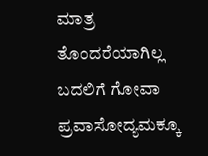ಮಾತ್ರ ತೊಂದರೆಯಾಗಿಲ್ಲ ಬದಲಿಗೆ ಗೋವಾ ಪ್ರವಾಸೋದ್ಯಮಕ್ಕೂ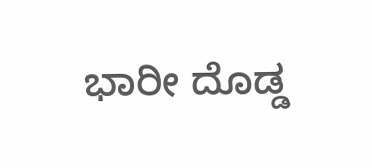ಭಾರೀ ದೊಡ್ಡ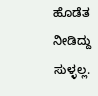ಹೊಡೆತ ನೀಡಿದ್ದು ಸುಳ್ಳಲ್ಲ.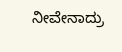ನೀವೇನಾದ್ರು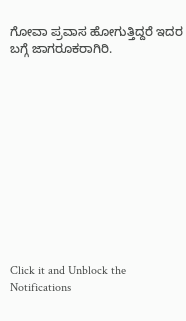ಗೋವಾ ಪ್ರವಾಸ ಹೋಗುತ್ತಿದ್ದರೆ ಇದರ ಬಗ್ಗೆ ಜಾಗರೂಕರಾಗಿರಿ.












Click it and Unblock the Notifications